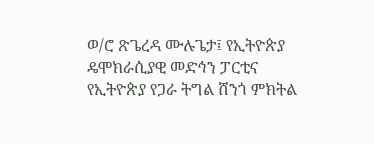ወ/ሮ ጽጌረዳ ሙሉጌታ፤ የኢትዮጵያ ዴሞክራሲያዊ መድኅን ፓርቲና የኢትዮጵያ የጋራ ትግል ሸንጎ ምክትል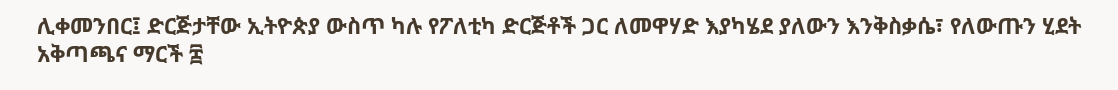ሊቀመንበር፤ ድርጅታቸው ኢትዮጵያ ውስጥ ካሉ የፖለቲካ ድርጅቶች ጋር ለመዋሃድ እያካሄደ ያለውን እንቅስቃሴ፣ የለውጡን ሂደት አቅጣጫና ማርች ፰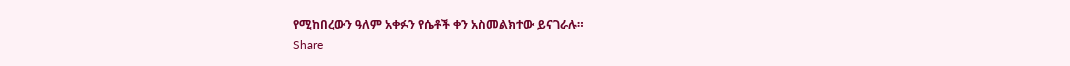የሚከበረውን ዓለም አቀፉን የሴቶች ቀን አስመልክተው ይናገራሉ።
Share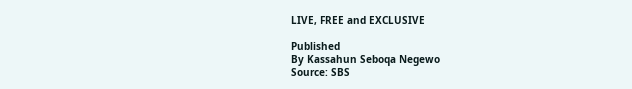LIVE, FREE and EXCLUSIVE

Published
By Kassahun Seboqa Negewo
Source: SBS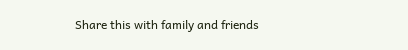Share this with family and friends